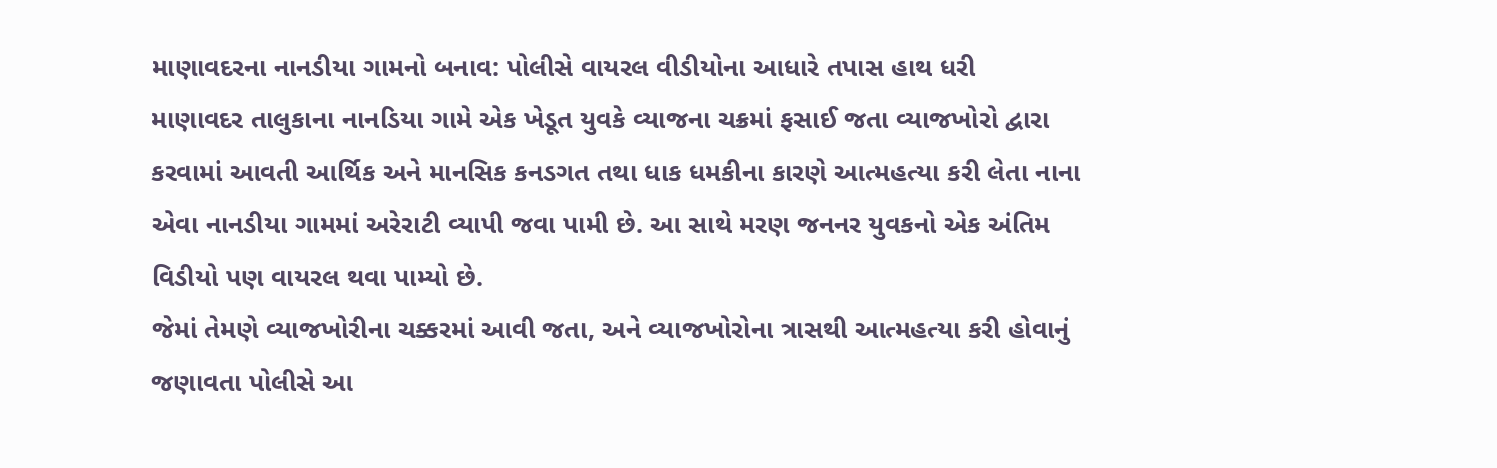માણાવદરના નાનડીયા ગામનો બનાવ: પોલીસે વાયરલ વીડીયોના આધારે તપાસ હાથ ધરી
માણાવદર તાલુકાના નાનડિયા ગામે એક ખેડૂત યુવકે વ્યાજના ચક્રમાં ફસાઈ જતા વ્યાજખોરો દ્વારા કરવામાં આવતી આર્થિક અને માનસિક કનડગત તથા ધાક ધમકીના કારણે આત્મહત્યા કરી લેતા નાના એવા નાનડીયા ગામમાં અરેરાટી વ્યાપી જવા પામી છે. આ સાથે મરણ જનનર યુવકનો એક અંતિમ વિડીયો પણ વાયરલ થવા પામ્યો છે.
જેમાં તેમણે વ્યાજખોરીના ચક્કરમાં આવી જતા, અને વ્યાજખોરોના ત્રાસથી આત્મહત્યા કરી હોવાનું જણાવતા પોલીસે આ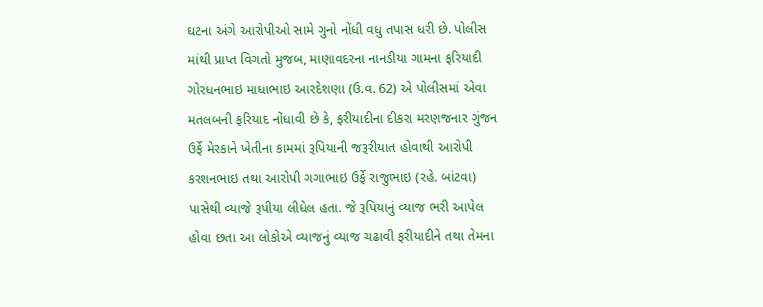ઘટના અંગે આરોપીઓ સામે ગુનો નોંધી વધુ તપાસ ધરી છે. પોલીસ માંથી પ્રાપ્ત વિગતો મુજબ, માણાવદરના નાનડીયા ગામના ફરિયાદી ગોરધનભાઇ માધાભાઇ આરદેશણા (ઉ.વ. 62) એ પોલીસમાં એવા મતલબની ફરિયાદ નોંધાવી છે કે, ફરીયાદીના દીકરા મરણજનાર ગુંજન ઉર્ફે મેરકાને ખેતીના કામમાં રૂપિયાની જરૂરીયાત હોવાથી આરોપી કરશનભાઇ તથા આરોપી ગગાભાઇ ઉર્ફે રાજુભાઇ (રહે. બાંટવા) પાસેથી વ્યાજે રૂપીયા લીધેલ હતા. જે રૂપિયાનું વ્યાજ ભરી આપેલ હોવા છતા આ લોકોએ વ્યાજનું વ્યાજ ચઢાવી ફરીયાદીને તથા તેમના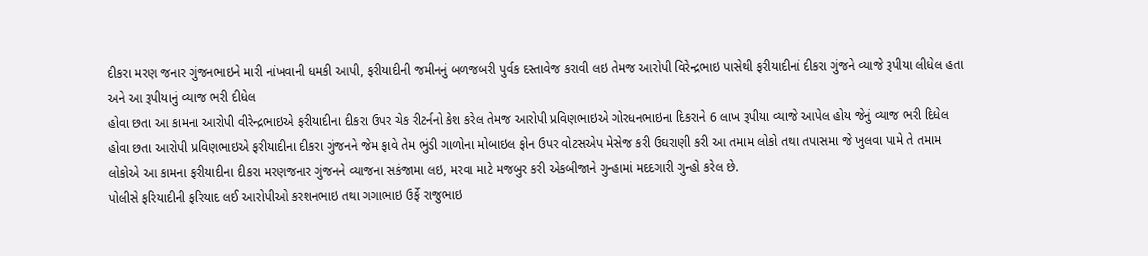દીકરા મરણ જનાર ગુંજનભાઇને મારી નાંખવાની ધમકી આપી, ફરીયાદીની જમીનનું બળજબરી પુર્વક દસ્તાવેજ કરાવી લઇ તેમજ આરોપી વિરેન્દ્રભાઇ પાસેથી ફરીયાદીનાં દીકરા ગુંજને વ્યાજે રૂપીયા લીધેલ હતા અને આ રૂપીયાનું વ્યાજ ભરી દીધેલ
હોવા છતા આ કામના આરોપી વીરેન્દ્રભાઇએ ફરીયાદીના દીકરા ઉપર ચેક રીટર્નનો કેશ કરેલ તેમજ આરોપી પ્રવિણભાઇએ ગોરધનભાઇના દિકરાને 6 લાખ રૂપીયા વ્યાજે આપેલ હોય જેનું વ્યાજ ભરી દિધેલ હોવા છતા આરોપી પ્રવિણભાઇએ ફરીયાદીના દીકરા ગુંજનને જેમ ફાવે તેમ ભુંડી ગાળોના મોબાઇલ ફોન ઉપર વોટસએપ મેસેજ કરી ઉઘરાણી કરી આ તમામ લોકો તથા તપાસમા જે ખુલવા પામે તે તમામ લોકોએ આ કામના ફરીયાદીના દીકરા મરણજનાર ગુંજનને વ્યાજના સકંજામા લઇ, મરવા માટે મજબુર કરી એકબીજાને ગુન્હામાં મદદગારી ગુન્હો કરેલ છે.
પોલીસે ફરિયાદીની ફરિયાદ લઈ આરોપીઓ કરશનભાઇ તથા ગગાભાઇ ઉર્ફે રાજુભાઇ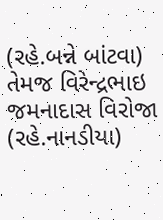(રહે.બન્ને બાંટવા) તેમજ વિરેન્દ્રભાઇ જમનાદાસ વિરોજા (રહે.નાનડીયા)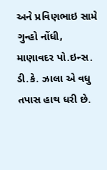અને પ્રવિણભાઇ સામે ગુન્હો નોંધી, માણાવદર પો.ઇન્સ. ડી.કે. ઝાલા એ વધુ તપાસ હાથ ધરી છે.